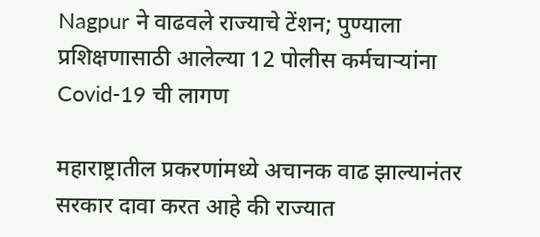Nagpur ने वाढवले राज्याचे टेंशन; पुण्याला प्रशिक्षणासाठी आलेल्या 12 पोलीस कर्मचाऱ्यांना Covid-19 ची लागण

महाराष्ट्रातील प्रकरणांमध्ये अचानक वाढ झाल्यानंतर सरकार दावा करत आहे की राज्यात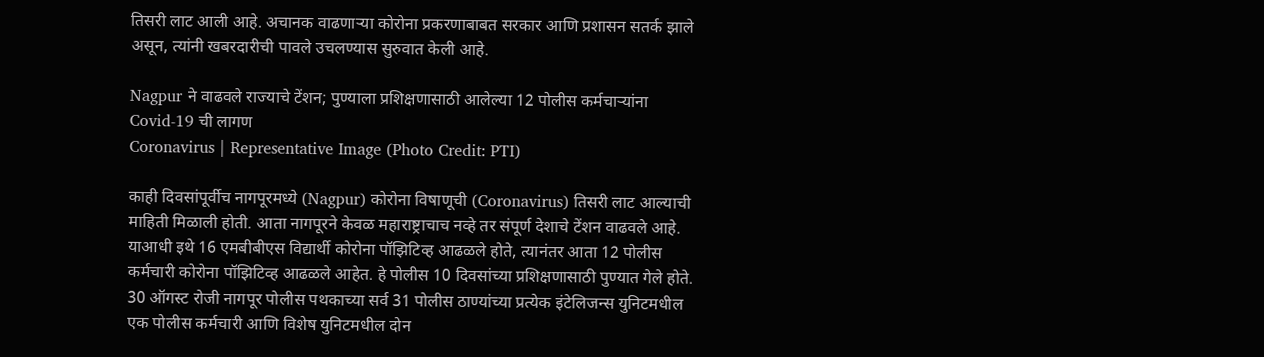तिसरी लाट आली आहे. अचानक वाढणाऱ्या कोरोना प्रकरणाबाबत सरकार आणि प्रशासन सतर्क झाले असून, त्यांनी खबरदारीची पावले उचलण्यास सुरुवात केली आहे.

Nagpur ने वाढवले राज्याचे टेंशन; पुण्याला प्रशिक्षणासाठी आलेल्या 12 पोलीस कर्मचाऱ्यांना Covid-19 ची लागण
Coronavirus | Representative Image (Photo Credit: PTI)

काही दिवसांपूर्वीच नागपूरमध्ये (Nagpur) कोरोना विषाणूची (Coronavirus) तिसरी लाट आल्याची माहिती मिळाली होती. आता नागपूरने केवळ महाराष्ट्राचाच नव्हे तर संपूर्ण देशाचे टेंशन वाढवले आहे. याआधी इथे 16 एमबीबीएस विद्यार्थी कोरोना पॉझिटिव्ह आढळले होते, त्यानंतर आता 12 पोलीस कर्मचारी कोरोना पॉझिटिव्ह आढळले आहेत. हे पोलीस 10 दिवसांच्या प्रशिक्षणासाठी पुण्यात गेले होते. 30 ऑगस्ट रोजी नागपूर पोलीस पथकाच्या सर्व 31 पोलीस ठाण्यांच्या प्रत्येक इंटेलिजन्स युनिटमधील एक पोलीस कर्मचारी आणि विशेष युनिटमधील दोन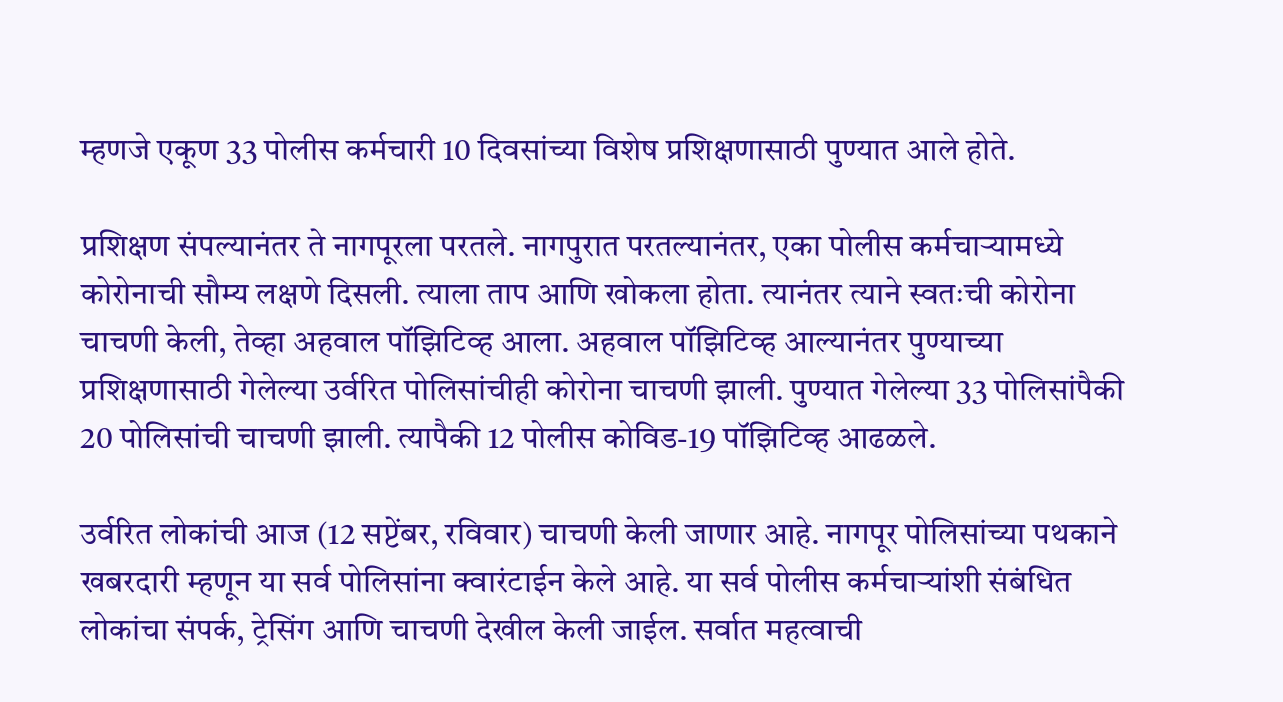म्हणजे एकूण 33 पोलीस कर्मचारी 10 दिवसांच्या विशेष प्रशिक्षणासाठी पुण्यात आले होते.

प्रशिक्षण संपल्यानंतर ते नागपूरला परतले. नागपुरात परतल्यानंतर, एका पोलीस कर्मचाऱ्यामध्ये कोरोनाची सौम्य लक्षणे दिसली. त्याला ताप आणि खोकला होता. त्यानंतर त्याने स्वतःची कोरोना चाचणी केली, तेव्हा अहवाल पॉझिटिव्ह आला. अहवाल पॉझिटिव्ह आल्यानंतर पुण्याच्या प्रशिक्षणासाठी गेलेल्या उर्वरित पोलिसांचीही कोरोना चाचणी झाली. पुण्यात गेलेल्या 33 पोलिसांपैकी 20 पोलिसांची चाचणी झाली. त्यापैकी 12 पोलीस कोविड-19 पॉझिटिव्ह आढळले.

उर्वरित लोकांची आज (12 सप्टेंबर, रविवार) चाचणी केली जाणार आहे. नागपूर पोलिसांच्या पथकाने खबरदारी म्हणून या सर्व पोलिसांना क्वारंटाईन केले आहे. या सर्व पोलीस कर्मचाऱ्यांशी संबंधित लोकांचा संपर्क, ट्रेसिंग आणि चाचणी देखील केली जाईल. सर्वात महत्वाची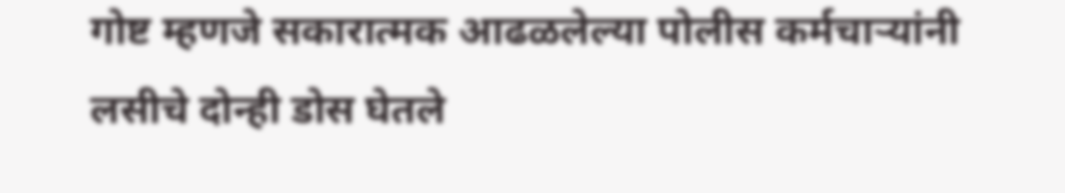गोष्ट म्हणजे सकारात्मक आढळलेल्या पोलीस कर्मचाऱ्यांनी लसीचे दोन्ही डोस घेतले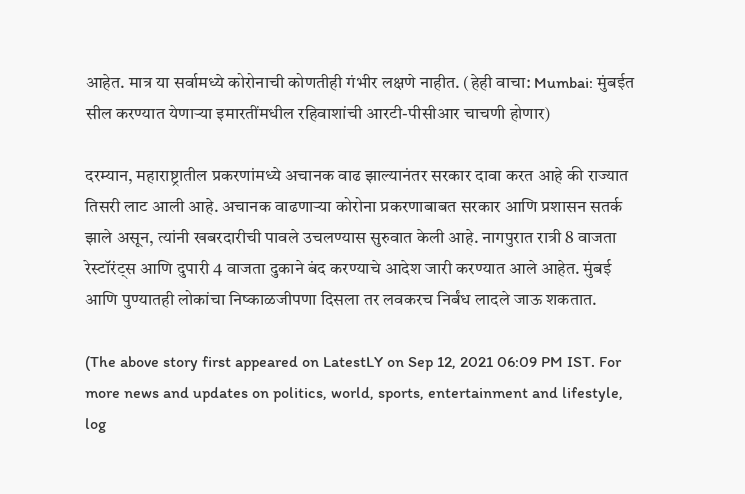आहेत. मात्र या सर्वामध्ये कोरोनाची कोणतीही गंभीर लक्षणे नाहीत. (हेही वाचा: Mumbai: मुंबईत सील करण्यात येणाऱ्या इमारतींमधील रहिवाशांची आरटी-पीसीआर चाचणी होणार)

दरम्यान, महाराष्ट्रातील प्रकरणांमध्ये अचानक वाढ झाल्यानंतर सरकार दावा करत आहे की राज्यात तिसरी लाट आली आहे. अचानक वाढणाऱ्या कोरोना प्रकरणाबाबत सरकार आणि प्रशासन सतर्क झाले असून, त्यांनी खबरदारीची पावले उचलण्यास सुरुवात केली आहे. नागपुरात रात्री 8 वाजता रेस्टॉरंट्स आणि दुपारी 4 वाजता दुकाने बंद करण्याचे आदेश जारी करण्यात आले आहेत. मुंबई आणि पुण्यातही लोकांचा निष्काळजीपणा दिसला तर लवकरच निर्बंध लादले जाऊ शकतात.

(The above story first appeared on LatestLY on Sep 12, 2021 06:09 PM IST. For more news and updates on politics, world, sports, entertainment and lifestyle, log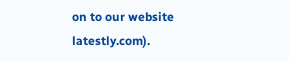on to our website latestly.com).